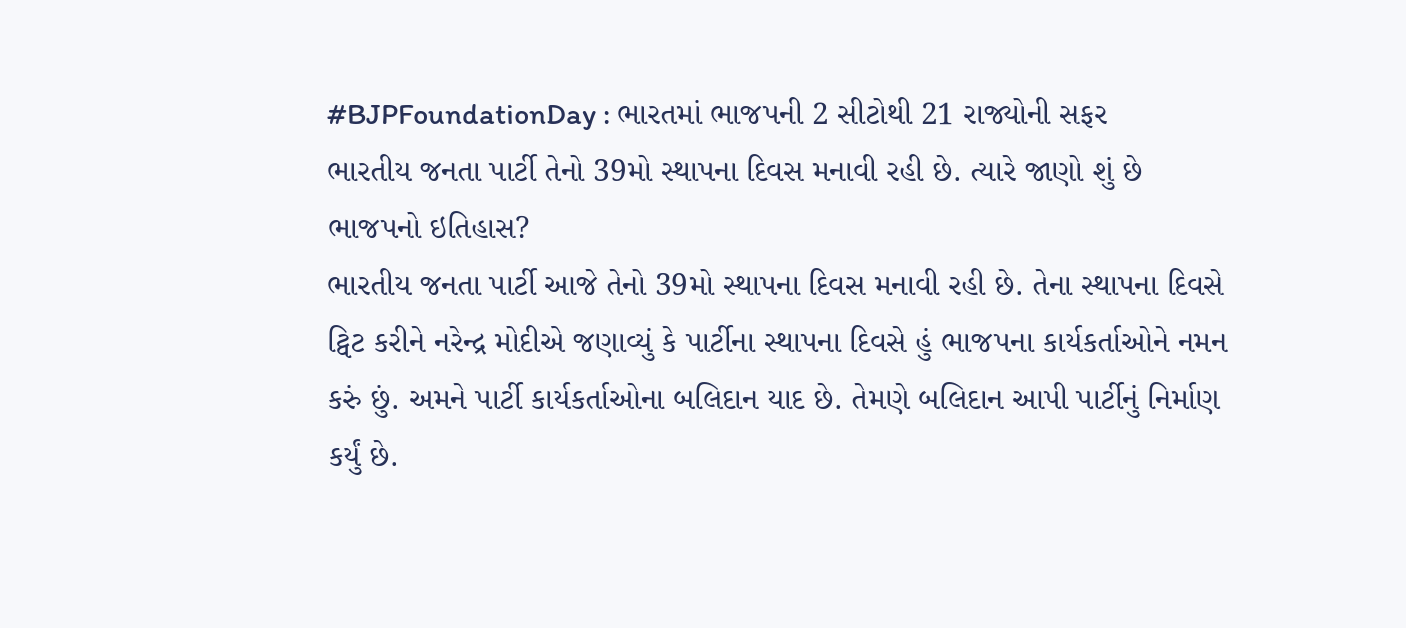#BJPFoundationDay : ભારતમાં ભાજપની 2 સીટોથી 21 રાજ્યોની સફર
ભારતીય જનતા પાર્ટી તેનો 39મો સ્થાપના દિવસ મનાવી રહી છે. ત્યારે જાણો શું છે ભાજપનો ઇતિહાસ?
ભારતીય જનતા પાર્ટી આજે તેનો 39મો સ્થાપના દિવસ મનાવી રહી છે. તેના સ્થાપના દિવસે ટ્વિટ કરીને નરેન્દ્ર મોદીએ જણાવ્યું કે પાર્ટીના સ્થાપના દિવસે હું ભાજપના કાર્યકર્તાઓને નમન કરું છું. અમને પાર્ટી કાર્યકર્તાઓના બલિદાન યાદ છે. તેમણે બલિદાન આપી પાર્ટીનું નિર્માણ કર્યું છે.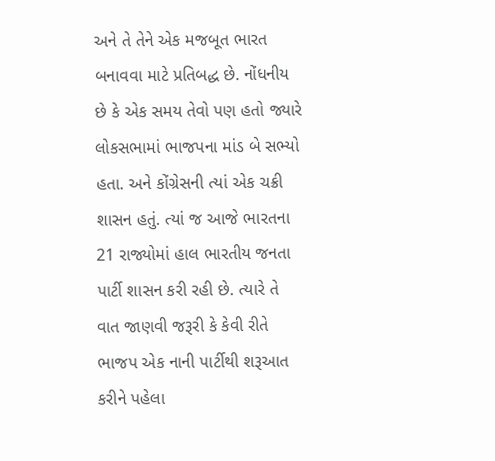અને તે તેને એક મજબૂત ભારત બનાવવા માટે પ્રતિબદ્ધ છે. નોંધનીય છે કે એક સમય તેવો પણ હતો જ્યારે લોકસભામાં ભાજપના માંડ બે સભ્યો હતા. અને કોંગ્રેસની ત્યાં એક ચક્રી શાસન હતું. ત્યાં જ આજે ભારતના 21 રાજ્યોમાં હાલ ભારતીય જનતા પાર્ટી શાસન કરી રહી છે. ત્યારે તે વાત જાણવી જરૂરી કે કેવી રીતે ભાજપ એક નાની પાર્ટીથી શરૂઆત કરીને પહેલા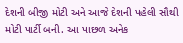દેશની બીજી મોટી અને આજે દેશની પહેલી સૌથી મોટી પાર્ટી બની. આ પાછળ અનેક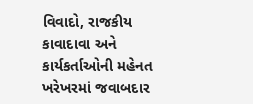વિવાદો, રાજકીય કાવાદાવા અને કાર્યકર્તાઓની મહેનત ખરેખરમાં જવાબદાર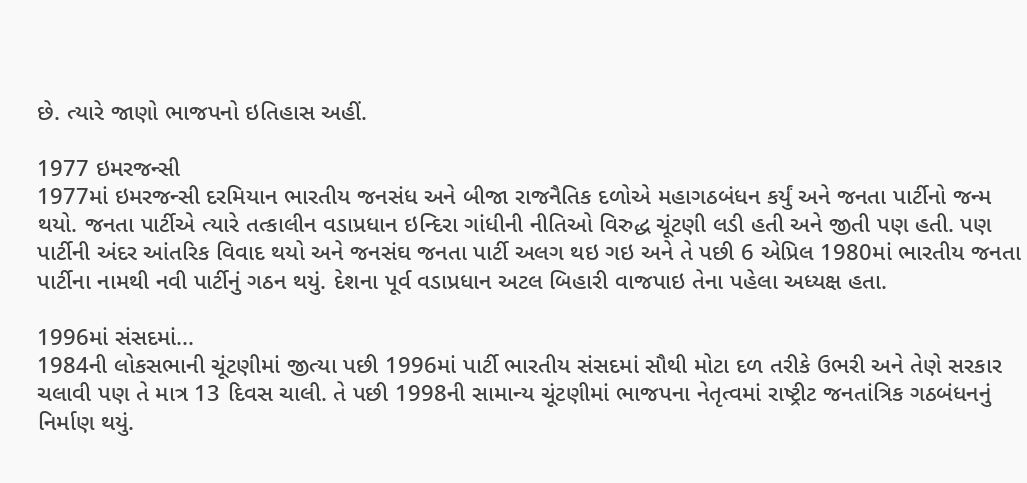છે. ત્યારે જાણો ભાજપનો ઇતિહાસ અહીં.

1977 ઇમરજન્સી
1977માં ઇમરજન્સી દરમિયાન ભારતીય જનસંધ અને બીજા રાજનૈતિક દળોએ મહાગઠબંધન કર્યું અને જનતા પાર્ટીનો જન્મ થયો. જનતા પાર્ટીએ ત્યારે તત્કાલીન વડાપ્રધાન ઇન્દિરા ગાંધીની નીતિઓ વિરુદ્ધ ચૂંટણી લડી હતી અને જીતી પણ હતી. પણ પાર્ટીની અંદર આંતરિક વિવાદ થયો અને જનસંઘ જનતા પાર્ટી અલગ થઇ ગઇ અને તે પછી 6 એપ્રિલ 1980માં ભારતીય જનતા પાર્ટીના નામથી નવી પાર્ટીનું ગઠન થયું. દેશના પૂર્વ વડાપ્રધાન અટલ બિહારી વાજપાઇ તેના પહેલા અધ્યક્ષ હતા.

1996માં સંસદમાં...
1984ની લોકસભાની ચૂંટણીમાં જીત્યા પછી 1996માં પાર્ટી ભારતીય સંસદમાં સૌથી મોટા દળ તરીકે ઉભરી અને તેણે સરકાર ચલાવી પણ તે માત્ર 13 દિવસ ચાલી. તે પછી 1998ની સામાન્ય ચૂંટણીમાં ભાજપના નેતૃત્વમાં રાષ્ટ્રીટ જનતાંત્રિક ગઠબંધનનું નિર્માણ થયું.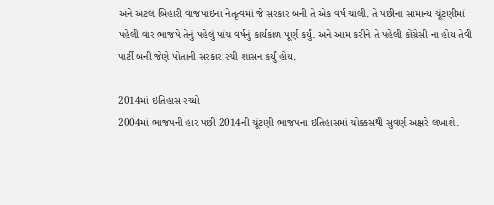અને અટલ બિહારી વાજપાઇના નેતૃત્વમાં જે સરકાર બની તે એક વર્ષ ચાલી. તે પછીના સામાન્ય ચૂંટણીમાં પહેલી વાર ભાજપે તેનું પહેલું પાંચ વર્ષનું કાર્યકાળ પૂર્ણ કર્યું. અને આમ કરીને તે પહેલી કોંગ્રેસી ના હોય તેવી પાર્ટી બની જેણે પોતાની સરકાર રચી શાસન કર્યું હોય.

2014માં ઇતિહાસ રચ્યો
2004માં ભાજપની હાર પછી 2014ની ચૂંટણી ભાજપના ઇતિહાસમાં ચોક્કસથી સુવર્ણ અક્ષરે લખાશે.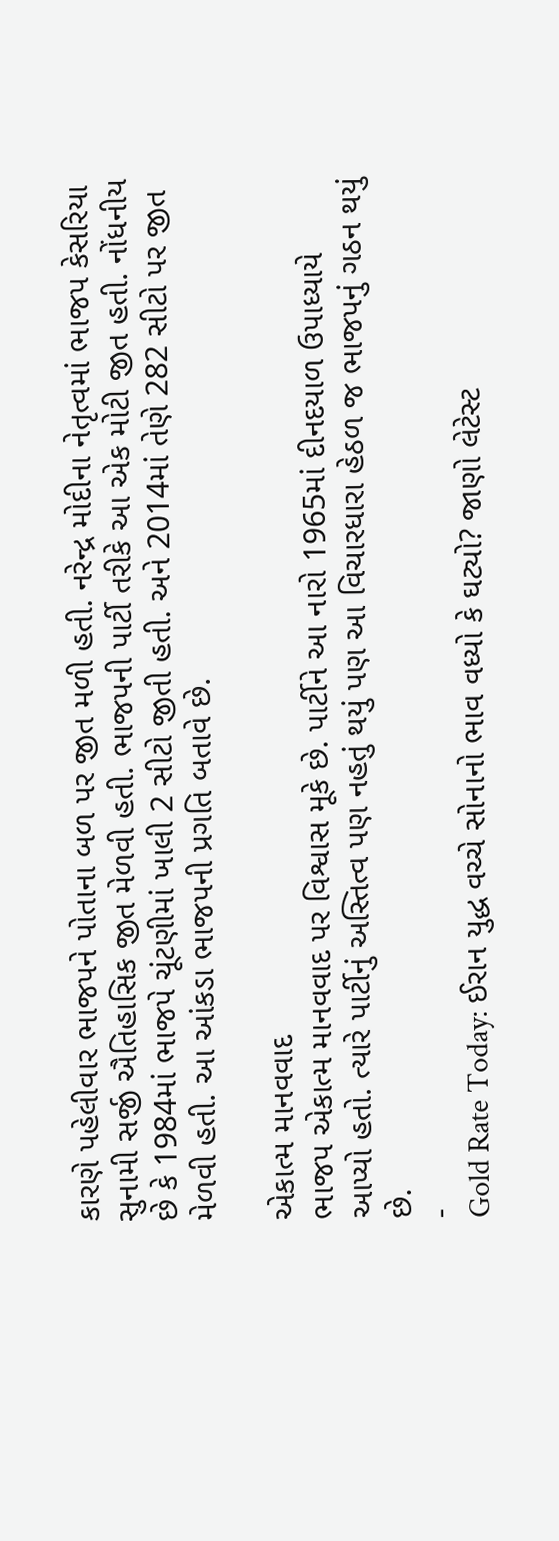કારણે પહેલીવાર ભાજપને પોતાના બળ પર જીત મળી હતી. નરેન્દ્ર મોદીના નેતૃત્વમાં ભાજપ કેસરિયા સુનામી સર્જી ઐતિહાસિક જીત મેળવી હતી. ભાજપની પાર્ટી તરીકે આ એક મોટી જીત હતી. નોંધનીય છે કે 1984માં ભાજપે ચૂંટણીમાં ખાલી 2 સીટો જીતી હતી. અને 2014માં તેણે 282 સીટો પર જીત મેળવી હતી. આ આંકડા ભાજપની પ્રગતિ બતાવે છે.

એકાત્મ માનવવાદ
ભાજપ એકાત્મ માનવવાદ પર વિશ્વાસ મૂકે છે. પાર્ટીને આ નારો 1965માં દીનદયાળ ઉપાધ્યાયે આપ્યો હતો. ત્યારે પાર્ટીનું અસ્તિત્વ પણ નહતું થયું પણ આ વિચારધારા હેઠળ જ ભાજપનું ગઠન થયું છે.
-
Gold Rate Today: ઈરાન યુદ્ધ વચ્ચે સોનાનો ભાવ વધ્યો કે ઘટ્યો? જાણો લેટેસ્ટ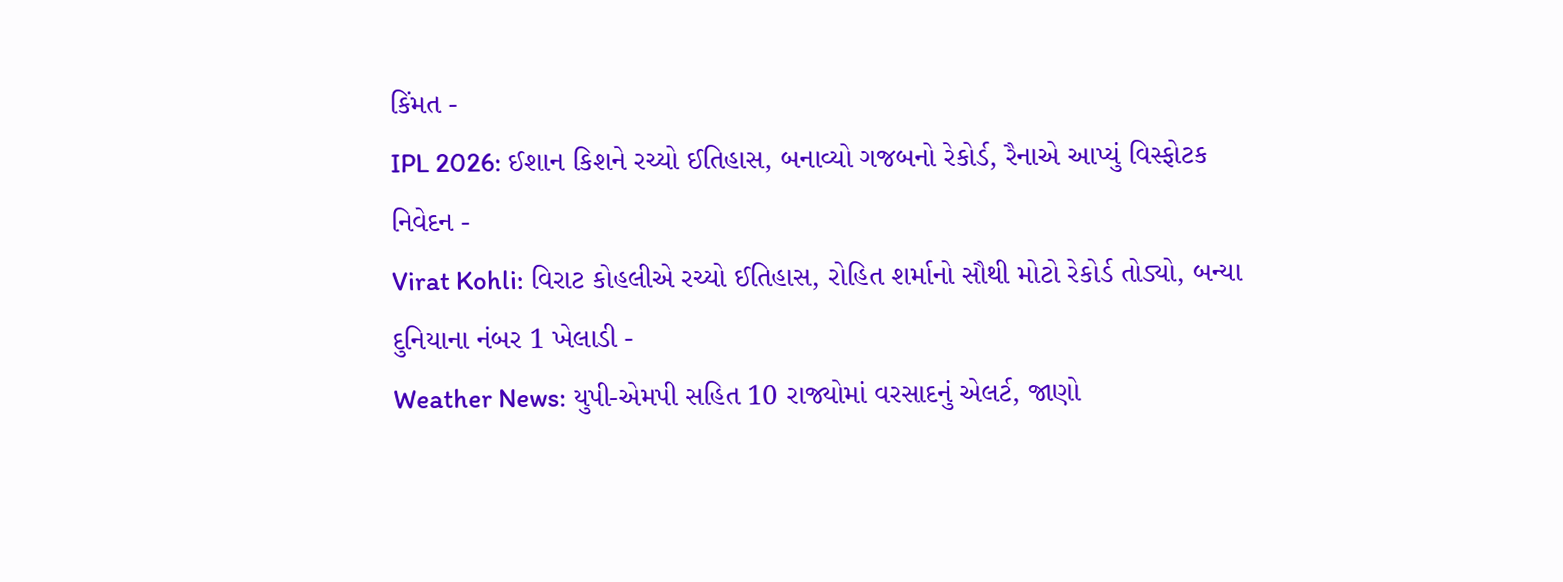કિંમત -
IPL 2026: ઈશાન કિશને રચ્યો ઈતિહાસ, બનાવ્યો ગજબનો રેકોર્ડ, રૈનાએ આપ્યું વિસ્ફોટક નિવેદન -
Virat Kohli: વિરાટ કોહલીએ રચ્યો ઈતિહાસ, રોહિત શર્માનો સૌથી મોટો રેકોર્ડ તોડ્યો, બન્યા દુનિયાના નંબર 1 ખેલાડી -
Weather News: યુપી-એમપી સહિત 10 રાજ્યોમાં વરસાદનું એલર્ટ, જાણો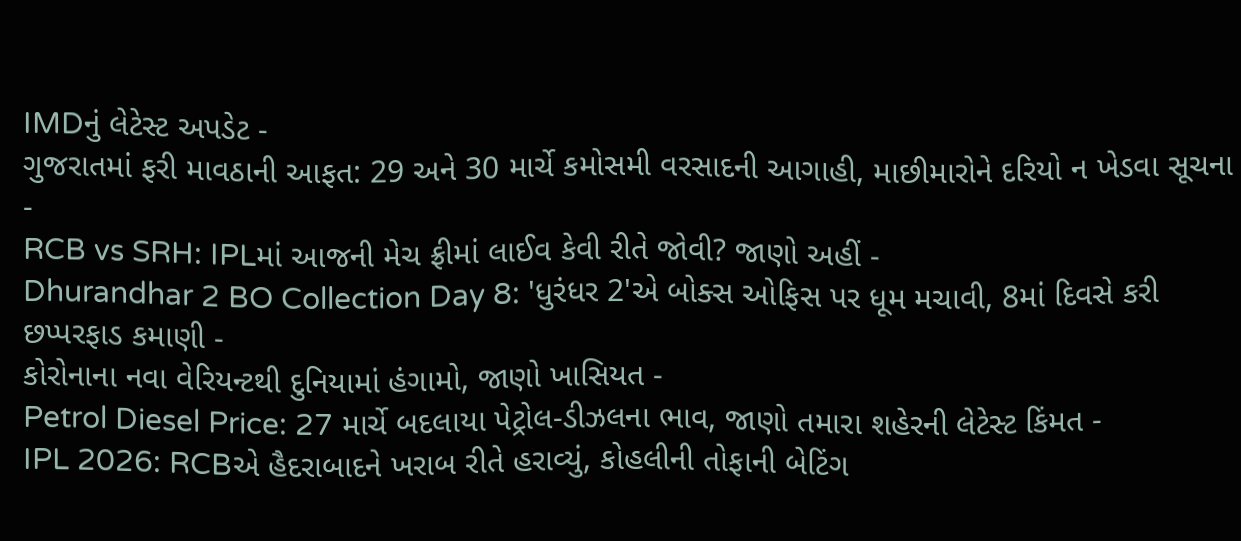IMDનું લેટેસ્ટ અપડેટ -
ગુજરાતમાં ફરી માવઠાની આફત: 29 અને 30 માર્ચે કમોસમી વરસાદની આગાહી, માછીમારોને દરિયો ન ખેડવા સૂચના -
RCB vs SRH: IPLમાં આજની મેચ ફ્રીમાં લાઈવ કેવી રીતે જોવી? જાણો અહીં -
Dhurandhar 2 BO Collection Day 8: 'ધુરંધર 2'એ બોક્સ ઓફિસ પર ધૂમ મચાવી, 8માં દિવસે કરી છપ્પરફાડ કમાણી -
કોરોનાના નવા વેરિયન્ટથી દુનિયામાં હંગામો, જાણો ખાસિયત -
Petrol Diesel Price: 27 માર્ચે બદલાયા પેટ્રોલ-ડીઝલના ભાવ, જાણો તમારા શહેરની લેટેસ્ટ કિંમત -
IPL 2026: RCBએ હૈદરાબાદને ખરાબ રીતે હરાવ્યું, કોહલીની તોફાની બેટિંગ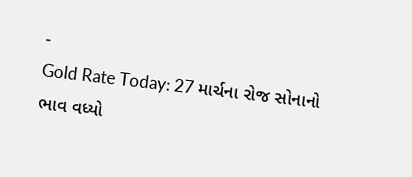-
Gold Rate Today: 27 માર્ચના રોજ સોનાનો ભાવ વધ્યો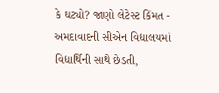કે ઘટ્યો? જાણો લેટેસ્ટ કિંમત -
અમદાવાદની સીએન વિદ્યાલયમાં વિદ્યાર્થિની સાથે છેડતી,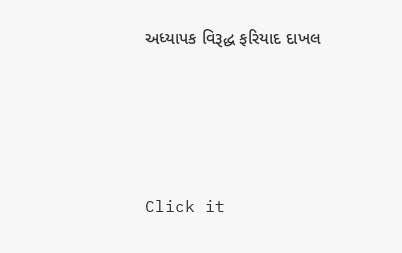અધ્યાપક વિરૂદ્ધ ફરિયાદ દાખલ







Click it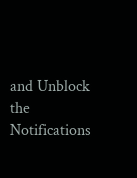and Unblock the Notifications